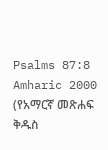Psalms 87:8
Amharic 2000 (የአማርኛ መጽሐፍ ቅዱስ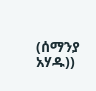(ሰማንያ አሃዱ))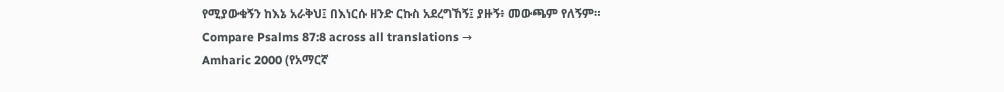የሚያውቁኝን ከእኔ አራቅህ፤ በእነርሱ ዘንድ ርኩስ አደረግኸኝ፤ ያዙኝ፥ መውጫም የለኝም።
Compare Psalms 87:8 across all translations →
Amharic 2000 (የአማርኛ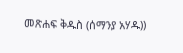መጽሐፍ ቅዱስ (ሰማንያ አሃዱ))